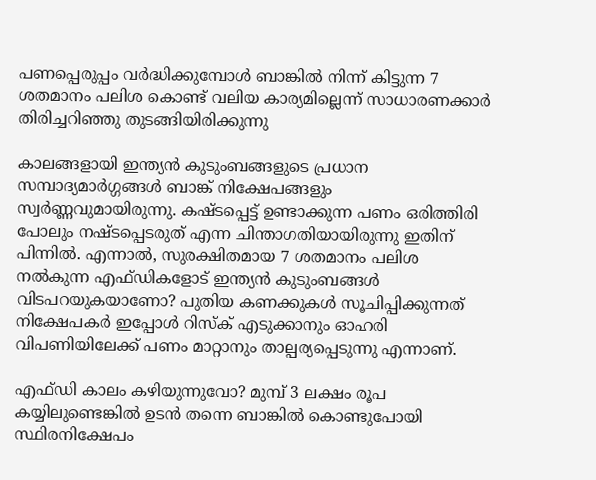പണപ്പെരുപ്പം വര്‍ദ്ധിക്കുമ്പോള്‍ ബാങ്കില്‍ നിന്ന് കിട്ടുന്ന 7 ശതമാനം പലിശ കൊണ്ട് വലിയ കാര്യമില്ലെന്ന് സാധാരണക്കാര്‍ തിരിച്ചറിഞ്ഞു തുടങ്ങിയിരിക്കുന്നു

കാലങ്ങളായി ഇന്ത്യന്‍ കുടുംബങ്ങളുടെ പ്രധാന സമ്പാദ്യമാര്‍ഗ്ഗങ്ങള്‍ ബാങ്ക് നിക്ഷേപങ്ങളും സ്വര്‍ണ്ണവുമായിരുന്നു. കഷ്ടപ്പെട്ട് ഉണ്ടാക്കുന്ന പണം ഒരിത്തിരി പോലും നഷ്ടപ്പെടരുത് എന്ന ചിന്താഗതിയായിരുന്നു ഇതിന് പിന്നില്‍. എന്നാല്‍, സുരക്ഷിതമായ 7 ശതമാനം പലിശ നല്‍കുന്ന എഫ്ഡികളോട് ഇന്ത്യന്‍ കുടുംബങ്ങള്‍ വിടപറയുകയാണോ? പുതിയ കണക്കുകള്‍ സൂചിപ്പിക്കുന്നത് നിക്ഷേപകര്‍ ഇപ്പോള്‍ റിസ്‌ക് എടുക്കാനും ഓഹരി വിപണിയിലേക്ക് പണം മാറ്റാനും താല്പര്യപ്പെടുന്നു എന്നാണ്.

എഫ്ഡി കാലം കഴിയുന്നുവോ? മുമ്പ് 3 ലക്ഷം രൂപ കയ്യിലുണ്ടെങ്കില്‍ ഉടന്‍ തന്നെ ബാങ്കില്‍ കൊണ്ടുപോയി സ്ഥിരനിക്ഷേപം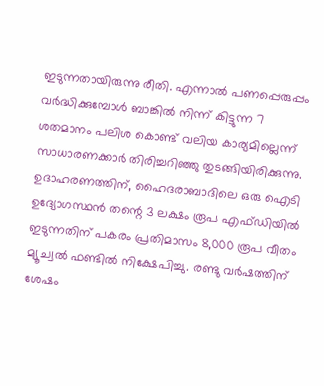ഇടുന്നതായിരുന്നു രീതി. എന്നാല്‍ പണപ്പെരുപ്പം വര്‍ദ്ധിക്കുമ്പോള്‍ ബാങ്കില്‍ നിന്ന് കിട്ടുന്ന 7 ശതമാനം പലിശ കൊണ്ട് വലിയ കാര്യമില്ലെന്ന് സാധാരണക്കാര്‍ തിരിച്ചറിഞ്ഞു തുടങ്ങിയിരിക്കുന്നു. ഉദാഹരണത്തിന്, ഹൈദരാബാദിലെ ഒരു ഐടി ഉദ്യോഗസ്ഥന്‍ തന്റെ 3 ലക്ഷം രൂപ എഫ്ഡിയില്‍ ഇടുന്നതിന് പകരം പ്രതിമാസം 8,000 രൂപ വീതം മ്യൂച്വല്‍ ഫണ്ടില്‍ നിക്ഷേപിച്ചു. രണ്ടു വര്‍ഷത്തിന് ശേഷം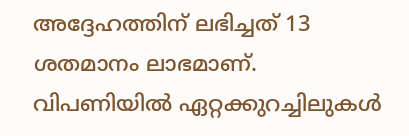അദ്ദേഹത്തിന് ലഭിച്ചത് 13 ശതമാനം ലാഭമാണ്. വിപണിയില്‍ ഏറ്റക്കുറച്ചിലുകള്‍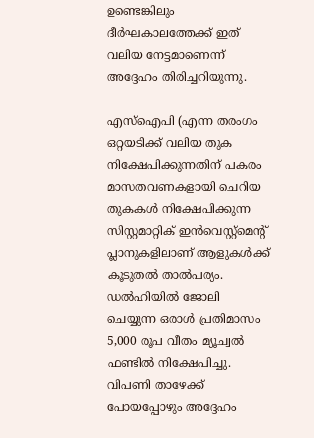ഉണ്ടെങ്കിലും ദീര്‍ഘകാലത്തേക്ക് ഇത് വലിയ നേട്ടമാണെന്ന് അദ്ദേഹം തിരിച്ചറിയുന്നു.

എസ്ഐപി (എന്ന തരംഗം ഒറ്റയടിക്ക് വലിയ തുക നിക്ഷേപിക്കുന്നതിന് പകരം മാസതവണകളായി ചെറിയ തുകകള്‍ നിക്ഷേപിക്കുന്ന സിസ്റ്റമാറ്റിക് ഇന്‍വെസ്റ്റ്മെന്റ് പ്ലാനുകളിലാണ് ആളുകള്‍ക്ക് കൂടുതല്‍ താല്‍പര്യം. ഡല്‍ഹിയില്‍ ജോലി ചെയ്യുന്ന ഒരാള്‍ പ്രതിമാസം 5,000 രൂപ വീതം മ്യൂച്വല്‍ ഫണ്ടില്‍ നിക്ഷേപിച്ചു. വിപണി താഴേക്ക് പോയപ്പോഴും അദ്ദേഹം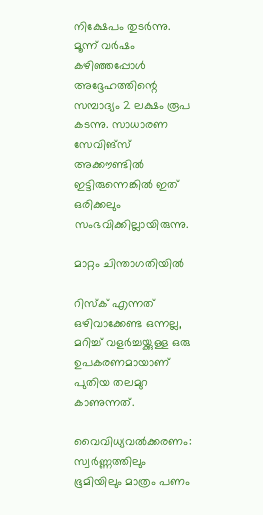നിക്ഷേപം തുടര്‍ന്നു. മൂന്ന് വര്‍ഷം കഴിഞ്ഞപ്പോള്‍ അദ്ദേഹത്തിന്റെ സമ്പാദ്യം 2 ലക്ഷം രൂപ കടന്നു. സാധാരണ സേവിങ്‌സ് അക്കൗണ്ടില്‍ ഇട്ടിരുന്നെങ്കില്‍ ഇത് ഒരിക്കലും സംഭവിക്കില്ലായിരുന്നു.

മാറ്റം ചിന്താഗതിയില്‍

റിസ്‌ക് എന്നത് ഒഴിവാക്കേണ്ട ഒന്നല്ല, മറിച്ച് വളര്‍ച്ചയ്ക്കുള്ള ഒരു ഉപകരണമായാണ് പുതിയ തലമുറ കാണുന്നത്.

വൈവിധ്യവല്‍ക്കരണം: സ്വര്‍ണ്ണത്തിലും ഭൂമിയിലും മാത്രം പണം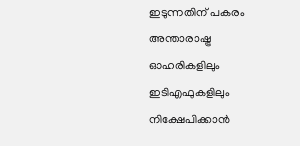ഇടുന്നതിന് പകരം അന്താരാഷ്ട്ര ഓഹരികളിലും ഇടിഎഫുകളിലും നിക്ഷേപിക്കാന്‍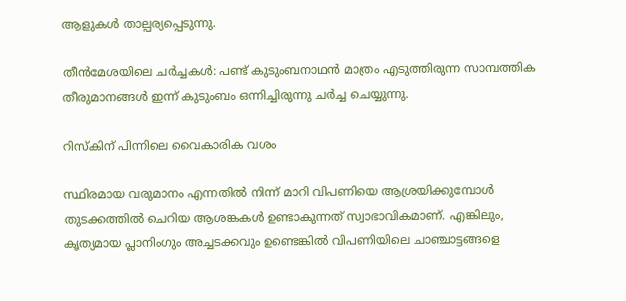ആളുകള്‍ താല്പര്യപ്പെടുന്നു.

തീന്‍മേശയിലെ ചര്‍ച്ചകള്‍: പണ്ട് കുടുംബനാഥന്‍ മാത്രം എടുത്തിരുന്ന സാമ്പത്തിക തീരുമാനങ്ങള്‍ ഇന്ന് കുടുംബം ഒന്നിച്ചിരുന്നു ചര്‍ച്ച ചെയ്യുന്നു.

റിസ്‌കിന് പിന്നിലെ വൈകാരിക വശം

സ്ഥിരമായ വരുമാനം എന്നതില്‍ നിന്ന് മാറി വിപണിയെ ആശ്രയിക്കുമ്പോള്‍ തുടക്കത്തില്‍ ചെറിയ ആശങ്കകള്‍ ഉണ്ടാകുന്നത് സ്വാഭാവികമാണ്. എങ്കിലും, കൃത്യമായ പ്ലാനിംഗും അച്ചടക്കവും ഉണ്ടെങ്കില്‍ വിപണിയിലെ ചാഞ്ചാട്ടങ്ങളെ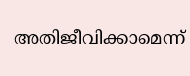അതിജീവിക്കാമെന്ന്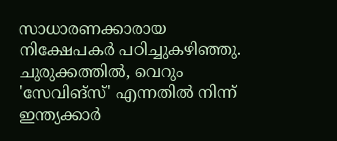സാധാരണക്കാരായ നിക്ഷേപകര്‍ പഠിച്ചുകഴിഞ്ഞു. ചുരുക്കത്തില്‍, വെറും 'സേവിങ്‌സ്' എന്നതില്‍ നിന്ന് ഇന്ത്യക്കാര്‍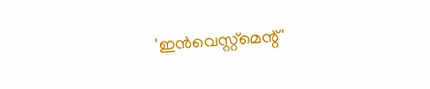'ഇന്‍വെസ്റ്റ്മെന്റ്'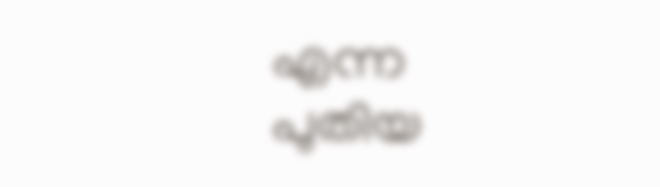എന്ന പുതിയ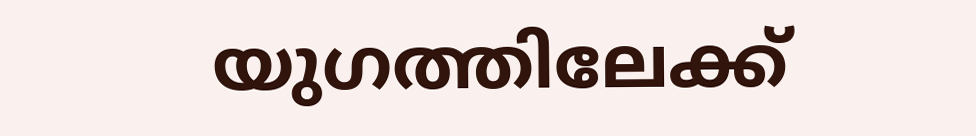യുഗത്തിലേക്ക്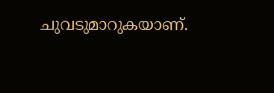ചുവടുമാറുകയാണ്.